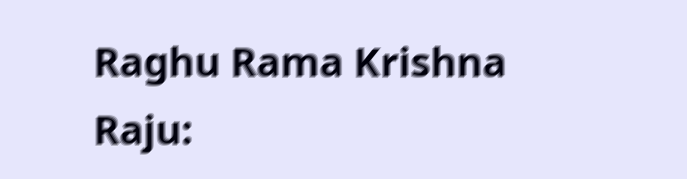Raghu Rama Krishna Raju: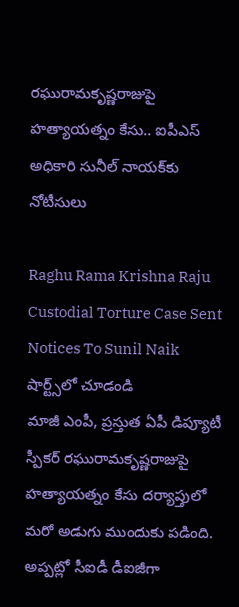రఘురామకృష్ణరాజుపై హత్యాయత్నం కేసు.. ఐపీఎస్ అధికారి సునీల్ నాయక్‌కు నోటీసులు

Raghu Rama Krishna Raju Custodial Torture Case Sent Notices To Sunil Naik
షార్ట్స్‌లో చూడండి
మాజీ ఎంపీ, ప్రస్తుత ఏపీ డిప్యూటీ స్పీకర్ రఘురామకృష్ణరాజుపై హత్యాయత్నం కేసు దర్యాప్తులో మరో అడుగు ముందుకు పడింది. అప్పట్లో సీఐడీ డీఐజీగా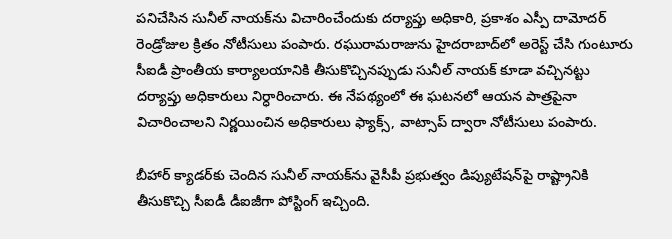పనిచేసిన సునీల్ నాయక్‌ను విచారించేందుకు దర్యాప్తు అధికారి, ప్రకాశం ఎస్పీ దామోదర్ రెండ్రోజుల క్రితం నోటీసులు పంపారు. రఘురామరాజును హైదరాబాద్‌లో అరెస్ట్ చేసి గుంటూరు సీఐడీ ప్రాంతీయ కార్యాలయానికి తీసుకొచ్చినప్పుడు సునీల్ నాయక్ కూడా వచ్చినట్టు దర్యాప్తు అధికారులు నిర్ధారించారు. ఈ నేపథ్యంలో ఈ ఘటనలో ఆయన పాత్రపైనా విచారించాలని నిర్ణయించిన అధికారులు ఫ్యాక్స్, వాట్సాప్ ద్వారా నోటీసులు పంపారు.

బీహార్ క్యాడర్‌కు చెందిన సునీల్ నాయక్‌ను వైసీపీ ప్రభుత్వం డిప్యుటేషన్‌పై రాష్ట్రానికి తీసుకొచ్చి సీఐడీ డీఐజీగా పోస్టింగ్ ఇచ్చింది.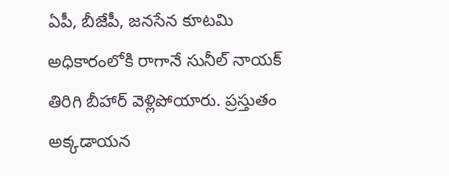ఏపీ, బీజేపీ, జనసేన కూటమి అధికారంలోకి రాగానే సునీల్ నాయక్ తిరిగి బీహార్ వెళ్లిపోయారు. ప్రస్తుతం అక్కడాయన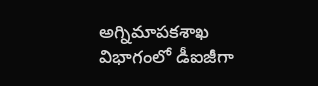అగ్నిమాపకశాఖ విభాగంలో డీఐజీగా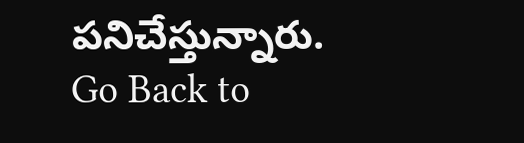పనిచేస్తున్నారు.
Go Back to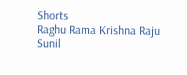Shorts
Raghu Rama Krishna Raju
Sunil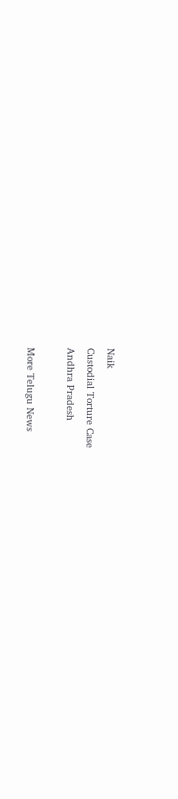Naik
Custodial Torture Case
Andhra Pradesh

More Telugu News